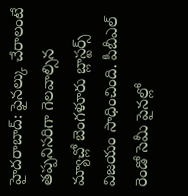హైదరాబాద్: ఫైనల్కు చేరాలంటే తప్పనిసరిగా గెలవాల్సిన మ్యాచ్లో బెంగళూరు బ్లాస్టర్స్ విజయం సాధించింది. పీబీఎల్ రెండో సెమీ పైనల్లో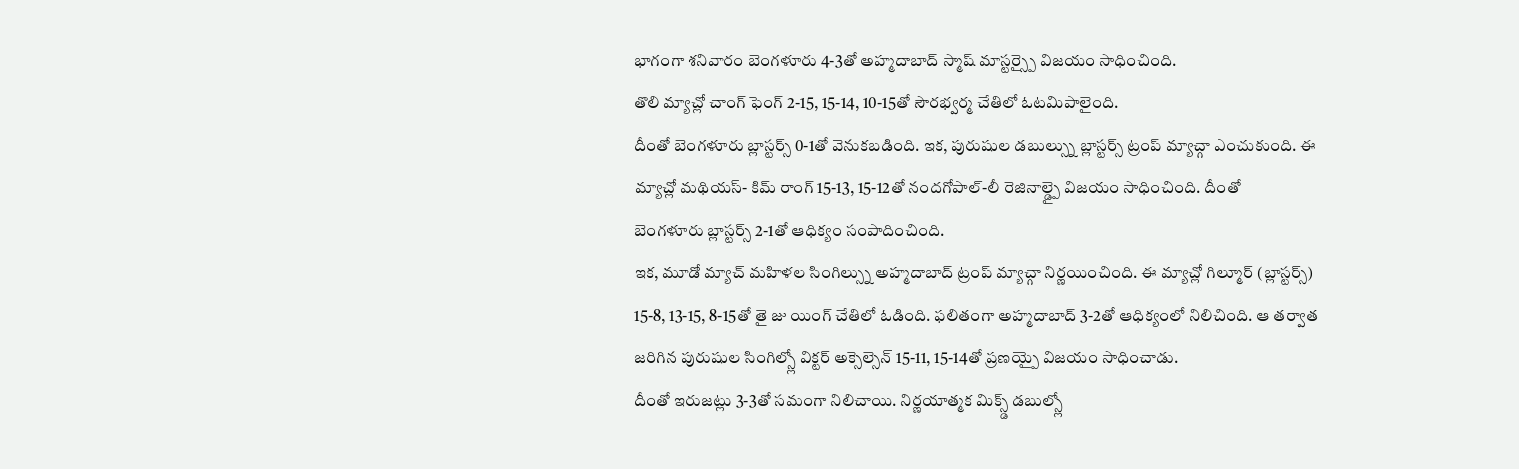భాగంగా శనివారం బెంగళూరు 4-3తో అహ్మదాబాద్ స్మాష్ మాస్టర్స్పై విజయం సాధించింది.
తొలి మ్యాచ్లో చాంగ్ ఫెంగ్ 2-15, 15-14, 10-15తో సౌరభ్వర్మ చేతిలో ఓటమిపాలైంది.
దీంతో బెంగళూరు బ్లాస్టర్స్ 0-1తో వెనుకబడింది. ఇక, పురుషుల డబుల్స్ను బ్లాస్టర్స్ ట్రంప్ మ్యాచ్గా ఎంచుకుంది. ఈ మ్యాచ్లో మథియస్- కిమ్ రాంగ్ 15-13, 15-12తో నందగోపాల్-లీ రెజినాల్డ్పై విజయం సాధించింది. దీంతో
బెంగళూరు బ్లాస్టర్స్ 2-1తో ఆధిక్యం సంపాదించింది.
ఇక, మూడో మ్యాచ్ మహిళల సింగిల్స్ను అహ్మదాబాద్ ట్రంప్ మ్యాచ్గా నిర్ణయించింది. ఈ మ్యాచ్లో గిల్మూర్ (బ్లాస్టర్స్) 15-8, 13-15, 8-15తో తై జు యింగ్ చేతిలో ఓడింది. ఫలితంగా అహ్మదాబాద్ 3-2తో ఆధిక్యంలో నిలిచింది. ఆ తర్వాత జరిగిన పురుషుల సింగిల్స్లో విక్టర్ అక్సెల్సెన్ 15-11, 15-14తో ప్రణయ్పై విజయం సాధించాడు.
దీంతో ఇరుజట్లు 3-3తో సమంగా నిలిచాయి. నిర్ణయాత్మక మిక్స్డ్ డబుల్స్లో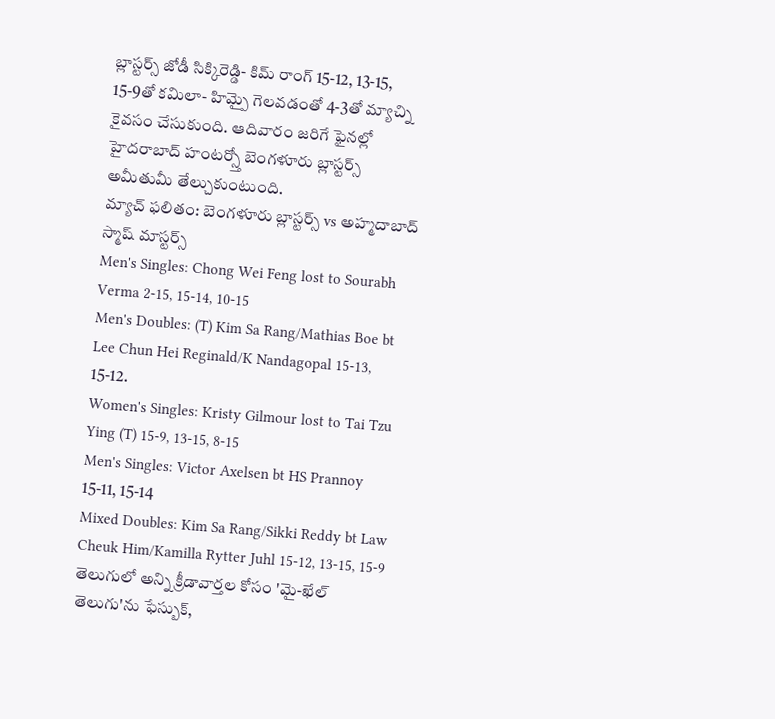బ్లాస్టర్స్ జోడీ సిక్కిరెడ్డి- కిమ్ రాంగ్ 15-12, 13-15, 15-9తో కమిలా- హిమ్పై గెలవడంతో 4-3తో మ్యాచ్ని కైవసం చేసుకుంది. ఆదివారం జరిగే ఫైనల్లో హైదరాబాద్ హంటర్స్తో బెంగళూరు బ్లాస్టర్స్ అమీతుమీ తేల్చుకుంటుంది.
మ్యాచ్ ఫలితం: బెంగళూరు బ్లాస్టర్స్ vs అహ్మదాబాద్ స్మాష్ మాస్టర్స్
Men's Singles: Chong Wei Feng lost to Sourabh Verma 2-15, 15-14, 10-15
Men's Doubles: (T) Kim Sa Rang/Mathias Boe bt Lee Chun Hei Reginald/K Nandagopal 15-13, 15-12.
Women's Singles: Kristy Gilmour lost to Tai Tzu Ying (T) 15-9, 13-15, 8-15
Men's Singles: Victor Axelsen bt HS Prannoy 15-11, 15-14
Mixed Doubles: Kim Sa Rang/Sikki Reddy bt Law Cheuk Him/Kamilla Rytter Juhl 15-12, 13-15, 15-9
తెలుగులో అన్ని క్రీడావార్తల కోసం 'మై-ఖేల్ తెలుగు'ను ఫేస్బుక్,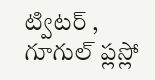ట్విటర్ , గూగుల్ ప్లస్లో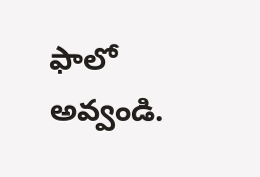ఫాలో అవ్వండి.